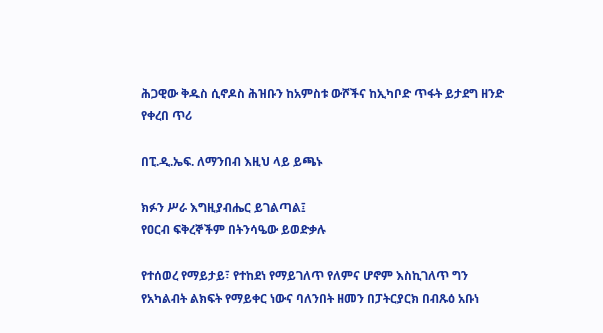ሕጋዊው ቅዱስ ሲኖዶስ ሕዝቡን ከአምስቱ ውሾችና ከኢካቦድ ጥፋት ይታደግ ዘንድ የቀረበ ጥሪ

በፒ.ዲ.ኤፍ. ለማንበብ እዚህ ላይ ይጫኑ

ክፉን ሥራ እግዚያብሔር ይገልጣል፤
የዐርብ ፍቅረኞችም በትንሳዔው ይወድቃሉ

የተሰወረ የማይታይ፣ የተከደነ የማይገለጥ የለምና ሆኖም እስኪገለጥ ግን የአካልብት ልክፍት የማይቀር ነውና ባለንበት ዘመን በፓትርያርክ በብጹዕ አቡነ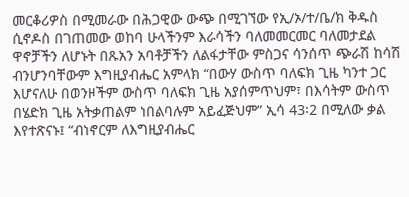መርቆሪዎስ በሚመራው በሕጋዊው ውጭ በሚገኘው የኢ/ኦ/ተ/ቤ/ክ ቅዱስ ሲኖዶስ በገጠመው ወከባ ሁላችንም እራሳችን ባለመመርመር ባለመታደል ዋኖቻችን ለሆኑት በጹአን አባቶቻችን ለልፋታቸው ምስጋና ሳንሰጥ ጭራሽ ከሳሽ ብንሆንባቸውም እግዚያብሔር አምላክ “በውሃ ውስጥ ባለፍክ ጊዜ ካንተ ጋር እሆናለሁ በወንዞችም ውስጥ ባለፍክ ጊዜ አያሰምጥህም፣ በእሳትም ውስጥ በሄድክ ጊዜ አትቃጠልም ነበልባሉም አይፈጅህም” ኢሳ 43፡2 በሚለው ቃል እየተጽናኑ፤ “ብነኖርም ለእግዚያብሔር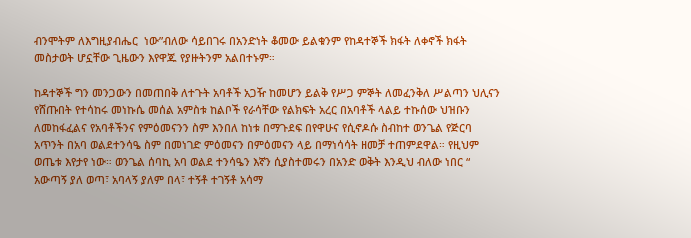ብንሞትም ለእግዚያብሔር  ነው”ብለው ሳይበገሩ በአንድነት ቆመው ይልቁንም የከዳተኞች ክፋት ለቀኖች ክፋት መስታወት ሆኗቸው ጊዜውን እየዋጁ የያዙትንም አልበተኑም።

ከዳተኞች ግን መንጋውን በመጠበቅ ለተጉት አባቶች አጋዥ ከመሆን ይልቅ የሥጋ ምኞት ለመፈንቅለ ሥልጣን ህሊናን የሸጡበት የተሳከሩ መነኩሴ መሰል አምስቱ ከልቦች የራሳቸው የልክፍት አረር በአባቶች ላልይ ተኩሰው ህዝቡን ለመከፋፈልና የአባቶችንና የምዕመናንን ስም እንበለ ከነቱ በማጉደፍ በየዋሁና የሲኖዶሱ ስብከተ ወንጌል የጅርባ አጥንት በአባ ወልደተንሳዔ ስም በመነገድ ምዕመናን በምዕመናን ላይ በማነሳሳት ዘመቻ ተጠምደዋል። የዚህም ወጤቱ እየታየ ነው። ወንጌል ሰባኪ አባ ወልደ ተንሳዔን እኛን ሲያስተመሩን በአንድ ወቅት እንዲህ ብለው ነበር “ አውጣኝ ያለ ወጣ፣ አባላኝ ያለም በላ፣ ተኝቶ ተገኝቶ አሳማ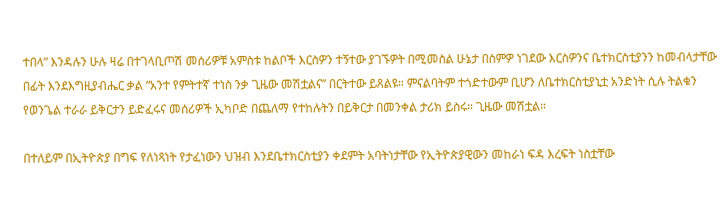ተበላ” እንዳሉን ሁሉ ዛሬ በተገላቢጦሽ መሰሪዎቹ አምስቱ ከልቦች እርስዎን ተኝተው ያገኙዎት በሚመስል ሁኔታ በስምዎ ነገደው እርስዎንና ቤተክርስቲያንን ከመብላታቸው በፊት እንደእግዚያብሔር ቃል “አንተ የምትተኛ ተነስ ንቃ ጊዜው መሽቷልና” በርትተው ይጸልዩ። ምናልባትም ተጎድተውም ቢሆን ለቤተክርስቲያኒቷ አንድነት ሲሉ ትልቁን የወንጌል ተራራ ይቅርታን ይድፈሩና መሰሪዎች ኢካቦድ በጨለማ የተከሉትን በይቅርታ በመንቀል ታሪክ ይስሩ። ጊዜው መሽቷል።

በተለይም በኢትዮጵያ በግፍ የለነጻነት የታፈነውን ህዝብ እንደቤተክርስቲያን ቀደምት አባትነታቸው የኢትዮጵያዊውን መከራነ ፍዳ እረፍት ነስቷቸው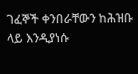ገፈኞች ቀንበራቸውን ከሕዝቡ ላይ እንዲያነሱ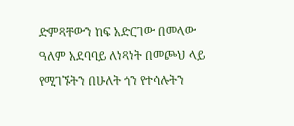ድምጻቸውን ከፍ አድርገው በመላው ዓለም አደባባይ ለነጻነት በመጮህ ላይ የሚገኙትን በሁለት ጎን የተሳሉትን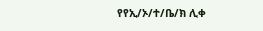የየኢ/ኦ/ተ/ቤ/ክ ሊቀ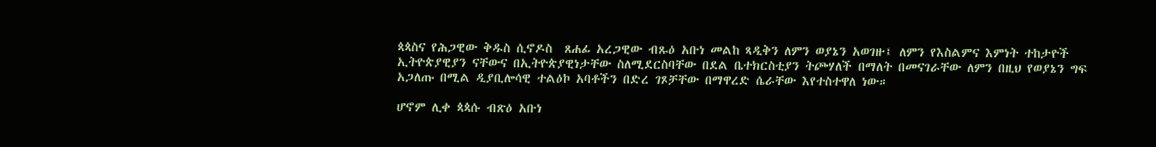ጳጳስና የሕጋዊው ቅዱስ ሲኖዶስ  ጸሐፊ አረጋዊው ብጹዕ አቡነ መልከ ጻዲቅን ለምን ወያኔን አወገዙ፤ ለምን የእስልምና እምነት ተከታዮች ኢትዮጵያዊያን ናቸውና በኢትዮጵያዊነታቸው ስለሚደርስባቸው በደል ቤተክርስቲያን ትጮሃለች በማለት በመናገራቸው ለምን በዚህ የወያኔን ግፍ አጋለጡ በሚል ዲያቢሎሳዊ ተልዕኮ አባቶችን በድረ ገጾቻቸው በማዋረድ ሴራቸው እየተስተዋለ ነው።

ሆኖም ሊቀ ጳጳሱ ብጽዕ አቡነ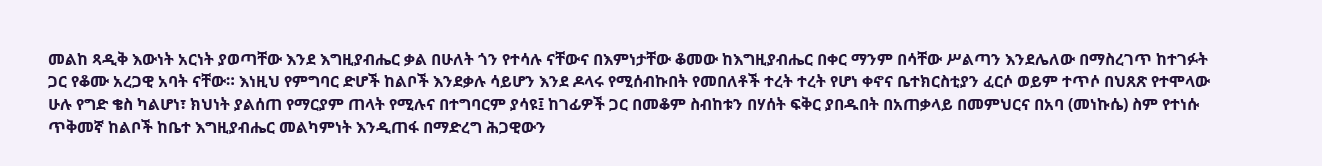መልከ ጻዲቅ እውነት አርነት ያወጣቸው እንደ እግዚያብሔር ቃል በሁለት ጎን የተሳሉ ናቸውና በእምነታቸው ቆመው ከእግዚያብሔር በቀር ማንም በሳቸው ሥልጣን እንደሌለው በማስረገጥ ከተገፉት ጋር የቆሙ አረጋዊ አባት ናቸው። እነዚህ የምግባር ድሆች ከልቦች እንደቃሉ ሳይሆን እንደ ዶላሩ የሚሰብኩበት የመበለቶች ተረት ተረት የሆነ ቀኖና ቤተክርስቲያን ፈርሶ ወይም ተጥሶ በህጸጽ የተሞላው ሁሉ የግድ ቄስ ካልሆነ፣ ክህነት ያልሰጠ የማርያም ጠላት የሚሉና በተግባርም ያሳዩ፤ ከገፊዎች ጋር በመቆም ስብከቱን በሃሰት ፍቅር ያበዱበት በአጠቃላይ በመምህርና በአባ (መነኩሴ) ስም የተነሱ ጥቅመኛ ከልቦች ከቤተ እግዚያብሔር መልካምነት እንዲጠፋ በማድረግ ሕጋዊውን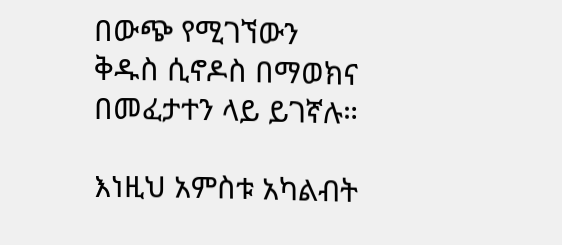በውጭ የሚገኘውን ቅዱስ ሲኖዶስ በማወክና በመፈታተን ላይ ይገኛሉ።

እነዚህ አምስቱ አካልብት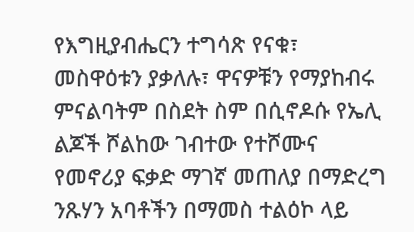የእግዚያብሔርን ተግሳጽ የናቁ፣ መስዋዕቱን ያቃለሉ፣ ዋናዎቹን የማያከብሩ ምናልባትም በስደት ስም በሲኖዶሱ የኤሊ ልጆች ሾልከው ገብተው የተሾሙና የመኖሪያ ፍቃድ ማገኛ መጠለያ በማድረግ ንጹሃን አባቶችን በማመስ ተልዕኮ ላይ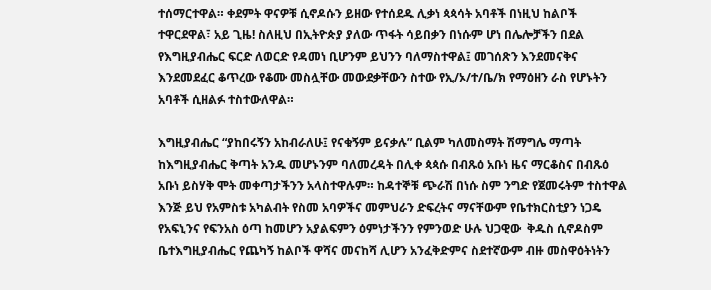ተሰማርተዋል። ቀደምት ዋናዎቹ ሲኖዶሱን ይዘው የተሰደዱ ሊቃነ ጳጳሳት አባቶች በነዚህ ከልቦች ተዋርደዋል፣ አይ ጊዜ! ስለዚህ በኢትዮጵያ ያለው ጥፋት ሳይበቃን በነሱም ሆነ በሌሎቻችን በደል የእግዚያብሔር ፍርድ ለወርድ የዳመነ ቢሆንም ይህንን ባለማስተዋል፤ መገሰጽን እንደመናቅና እንደመደፈር ቆጥረው የቆሙ መስሏቸው መውደቃቸውን ስተው የኢ/ኦ/ተ/ቤ/ክ የማዕዘን ራስ የሆኑትን አባቶች ሲዘልፉ ተስተውለዋል።

እግዚያብሔር “ያከበሩኝን አከብራለሁ፤ የናቁኝም ይናቃሉ” ቢልም ካለመስማት ሽማግሌ ማጣት ከእግዚያብሔር ቅጣት አንዱ መሆኑንም ባለመረዳት በሊቀ ጳጳሱ በብጹዕ አቡነ ዜና ማርቆስና በብጹዕ አቡነ ይስሃቅ ሞት መቀጣታችንን አላስተዋሉም። ከዳተኞቹ ጭራሽ በነሱ ስም ንግድ የጀመሩትም ተስተዋል እንጅ ይህ የአምስቱ አካልብት የስመ አባዎችና መምህራን ድፍረትና ማናቸውም የቤተክርስቲያን ነጋዴ የአፍኒንና የፍንአስ ዕጣ ከመሆን አያልፍምን ዕምነታችንን የምንወድ ሁሉ ህጋዊው  ቅዱስ ሲኖዶስም ቤተእግዚያብሔር የጨካኝ ከልቦች ዋሻና መናከሻ ሊሆን አንፈቅድምና ስደተኛውም ብዙ መስዋዕትነትን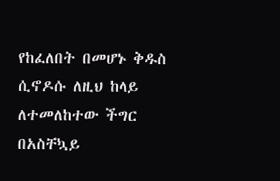የከፈለበት በመሆኑ ቅዱስ ሲኖዶሱ ለዚህ ከላይ ለተመለከተው ችግር በአስቸኳይ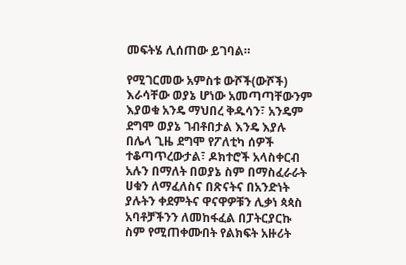መፍትሄ ሊሰጠው ይገባል።

የሚገርመው አምስቱ ውሾች(ውሾች) እራሳቸው ወያኔ ሆነው አመጣጣቸውንም እያወቁ አንዴ ማህበረ ቅዱሳን፣ አንዴም ደግሞ ወያኔ ገብቶበታል እንዴ እያሉ በሌላ ጊዜ ደግሞ የፖለቲካ ሰዎች ተቆጣጥረውታል፣ ዶክተሮች አላስቀርብ አሉን በማለት በወያኔ ስም በማስፈራራት ሀቁን ለማፈለስና በጽናትና በአንድነት ያሉትን ቀደምትና ዋናዋዎቹን ሊቃነ ጳጳስ አባቶቻችንን ለመከፋፈል በፓትርያርኩ ስም የሚጠቀሙበት የልክፍት አዙሪት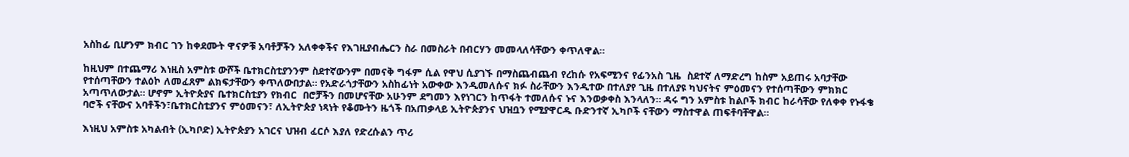አስከፊ ቢሆንም ክብር ገን ከቀደሙት ዋናዎቹ አባቶቻችን አለቀቀችና የእገዚያብሔርን ስራ በመስራት በብርሃን መመላለሳቸውን ቀጥለዋል።

ከዚህም በተጨማሪ እነዚስ አምስቱ ውሾች ቤተክርስቲያንንም ስደተኛውንም በመናቅ ግፋም ሲል የዋህ ሲያገኙ በማስጨብጨብ የረከሱ የአፍሚንና የፊንአስ ጊዜ  ስደተኛ ለማድረግ ከስም አይጠሩ አባታቸው የተሰጣቸውን ተልዕኮ ለመፈጸም ልክፍታቸውን ቀጥለውበታል። የአድራጎታቸውን አስከፊነት አውቀው እንዲመለሱና ክፉ ስራቸውን እንዲተው በተለያየ ጊዜ በተለያዩ ካህናትና ምዕመናን የተሰጣቸውን ምክክር አጣጥለውታል። ሆኖም ኢትዮጵያና ቤተክርስቲያን የክብር  በሮቻችን በመሆናቸው አሁንም ደግመን እየነገርን ከጥፋት ተመለሱና ኑና እንወቃቀስ እንላለን። ዳሩ ግን አምስቱ ከልቦች ክብር ከራሳቸው የለቀቀ የኑፋቄ ባሮች ናቸውና አባቶችን፣ቤተክርስቲያንና ምዕመናን፣ ለኢትዮጵያ ነጻነት የቆሙትን ዜጎች በአጠቃላይ ኢትዮጵያንና ህዝቧን የሚያዋርዱ ቡድንተኛ ኢካቦች ናቸውን ማስተዋል ጠፍቶባቸዋል።

እነዚህ አምስቱ አካልብት (ኢካቦድ) ኢትዮጵያን አገርና ህዝብ ፈርሶ እያለ የድረሱልን ጥሪ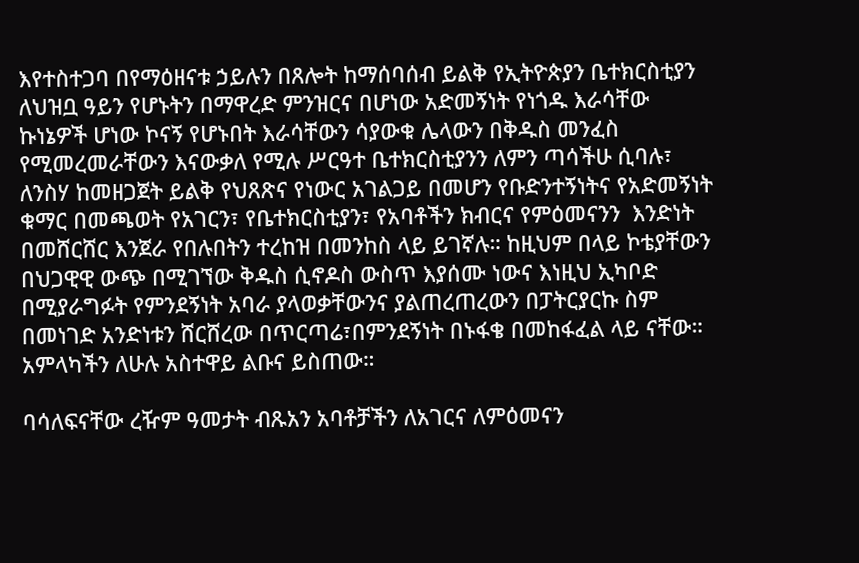እየተስተጋባ በየማዕዘናቱ ኃይሉን በጸሎት ከማሰባሰብ ይልቅ የኢትዮጵያን ቤተክርስቲያን ለህዝቧ ዓይን የሆኑትን በማዋረድ ምንዝርና በሆነው አድመኝነት የነጎዱ እራሳቸው ኩነኔዎች ሆነው ኮናኝ የሆኑበት እራሳቸውን ሳያውቁ ሌላውን በቅዱስ መንፈስ የሚመረመራቸውን እናውቃለ የሚሉ ሥርዓተ ቤተክርስቲያንን ለምን ጣሳችሁ ሲባሉ፣ ለንስሃ ከመዘጋጀት ይልቅ የህጸጽና የነውር አገልጋይ በመሆን የቡድንተኝነትና የአድመኝነት ቁማር በመጫወት የአገርን፣ የቤተክርስቲያን፣ የአባቶችን ክብርና የምዕመናንን  እንድነት በመሸርሸር እንጀራ የበሉበትን ተረከዝ በመንከስ ላይ ይገኛሉ። ከዚህም በላይ ኮቴያቸውን በህጋዊዊ ውጭ በሚገኘው ቅዱስ ሲኖዶስ ውስጥ እያሰሙ ነውና እነዚህ ኢካቦድ በሚያራግፉት የምንደኝነት አባራ ያላወቃቸውንና ያልጠረጠረውን በፓትርያርኩ ስም በመነገድ አንድነቱን ሸርሸረው በጥርጣሬ፣በምንደኝነት በኑፋቄ በመከፋፈል ላይ ናቸው። አምላካችን ለሁሉ አስተዋይ ልቡና ይስጠው።

ባሳለፍናቸው ረዥም ዓመታት ብጹአን አባቶቻችን ለአገርና ለምዕመናን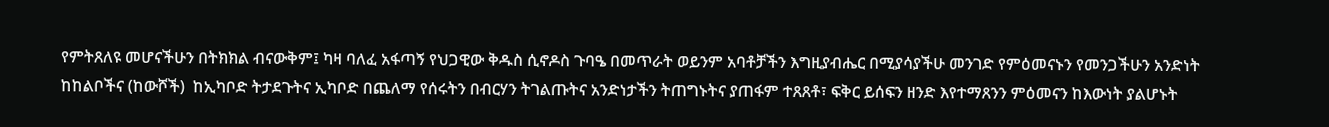የምትጸለዩ መሆናችሁን በትክክል ብናውቅም፤ ካዛ ባለፈ አፋጣኝ የህጋዊው ቅዱስ ሲኖዶስ ጉባዔ በመጥራት ወይንም አባቶቻችን እግዚያብሔር በሚያሳያችሁ መንገድ የምዕመናኑን የመንጋችሁን አንድነት ከከልቦችና (ከውሾች)  ከኢካቦድ ትታደጉትና ኢካቦድ በጨለማ የሰሩትን በብርሃን ትገልጡትና አንድነታችን ትጠግኑትና ያጠፋም ተጸጸቶ፣ ፍቅር ይሰፍን ዘንድ እየተማጸንን ምዕመናን ከእውነት ያልሆኑት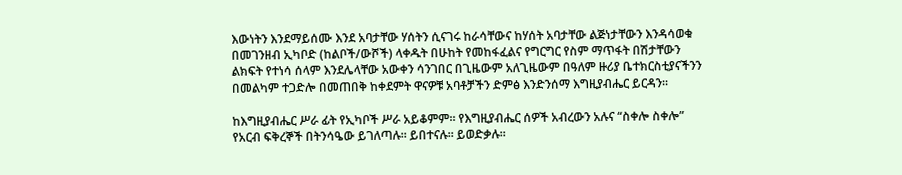እውነትን እንደማይሰሙ እንደ አባታቸው ሃሰትን ሲናገሩ ከራሳቸውና ከሃሰት አባታቸው ልጅነታቸውን እንዳሳወቁ በመገንዘብ ኢካቦድ (ከልቦች/ውሾች) ላቀዱት በሁከት የመከፋፈልና የግርግር የስም ማጥፋት በሽታቸውን ልክፍት የተነሳ ሰላም እንደሌላቸው አውቀን ሳንገበር በጊዜውም አለጊዜውም በዓለም ዙሪያ ቤተክርስቲያናችንን በመልካም ተጋድሎ በመጠበቅ ከቀደምት ዋናዎቹ አባቶቻችን ድምፅ እንድንሰማ እግዚያብሔር ይርዳን።

ከእግዚያብሔር ሥራ ፊት የኢካቦች ሥራ አይቆምም። የእግዚያብሔር ሰዎች አብረውን አሉና “ስቀሎ ስቀሎ”  የአርብ ፍቅረኞች በትንሳዔው ይገለጣሉ። ይበተናሉ። ይወድቃሉ።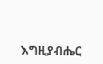እግዚያብሔር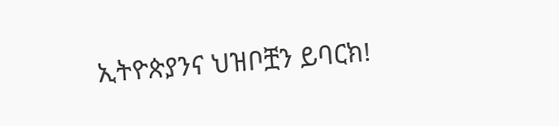ኢትዮጵያንና ህዝቦቿን ይባርክ!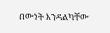በውነት እንዳልካቸው